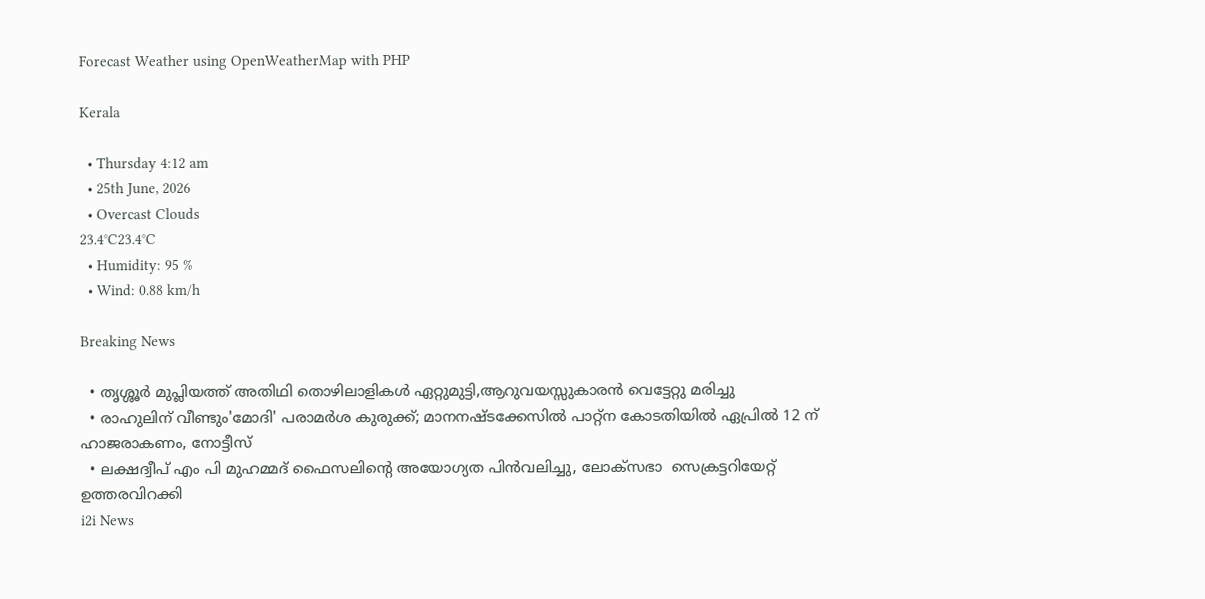Forecast Weather using OpenWeatherMap with PHP

Kerala

  • Thursday 4:12 am
  • 25th June, 2026
  • Overcast Clouds
23.4°C23.4°C
  • Humidity: 95 %
  • Wind: 0.88 km/h

Breaking News

  • തൃശ്ശൂർ മുപ്ലിയത്ത് അതിഥി തൊഴിലാളികൾ ഏറ്റുമുട്ടി,ആറുവയസ്സുകാരൻ വെട്ടേറ്റു മരിച്ചു
  • രാഹുലിന് വീണ്ടും'മോദി' പരാമര്‍ശ കുരുക്ക്; മാനനഷ്ടക്കേസിൽ പാറ്റ്ന കോടതിയിൽ ഏപ്രിൽ 12 ന് ഹാജരാകണം, നോട്ടീസ്
  • ലക്ഷദ്വീപ് എം പി മുഹമ്മദ് ഫൈസലിൻ്റെ അയോഗ്യത പിൻവലിച്ചു, ലോക്സഭാ  സെക്രട്ടറിയേറ്റ് ഉത്തരവിറക്കി
i2i News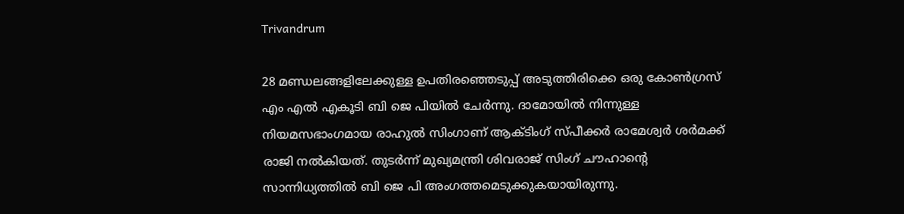Trivandrum

28 മണ്ഡലങ്ങളിലേക്കുള്ള ഉപതിരഞ്ഞെടുപ്പ് അടുത്തിരിക്കെ ഒരു കോൺഗ്രസ് എം എൽ എകൂടി ബി ജെ പിയിൽ ചേർന്നു. ദാമോയിൽ നിന്നുള്ള നിയമസഭാംഗമായ രാഹുൽ സിംഗാണ് ആക്ടിംഗ് സ്പീക്കർ രാമേശ്വർ ശർമക്ക് രാജി നൽകിയത്. തുടർന്ന് മുഖ്യമന്ത്രി ശിവരാജ് സിംഗ് ചൗഹാന്റെ സാന്നിധ്യത്തിൽ ബി ജെ പി അംഗത്തമെടുക്കുകയായിരുന്നു.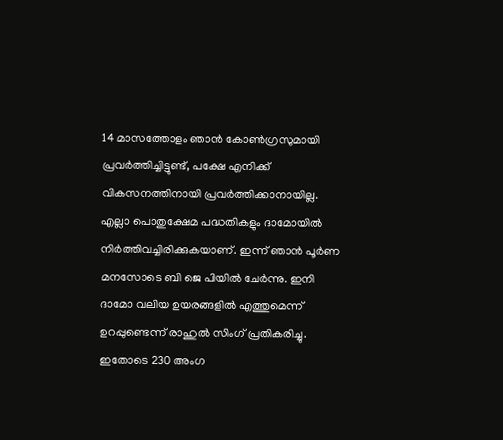14 മാസത്തോളം ഞാൻ കോൺഗ്രസുമായി പ്രവർത്തിച്ചിട്ടുണ്ട്, പക്ഷേ എനിക്ക് വികസനത്തിനായി പ്രവർത്തിക്കാനായില്ല. എല്ലാ പൊതുക്ഷേമ പദ്ധതികളും ദാമോയിൽ നിർത്തിവച്ചിരിക്കുകയാണ്. ഇന്ന് ഞാൻ പൂർണ മനസോടെ ബി ജെ പിയിൽ ചേർന്നു. ഇനി ദാമോ വലിയ ഉയരങ്ങളിൽ എത്തുമെന്ന് ഉറപ്പുണ്ടെന്ന് രാഹുൽ സിംഗ് പ്രതികരിച്ചു.
ഇതോടെ 230 അംഗ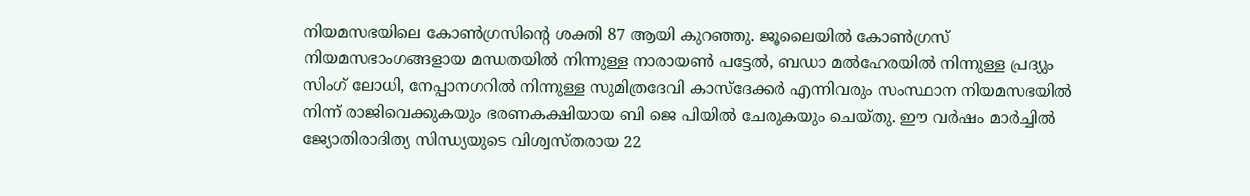നിയമസഭയിലെ കോൺഗ്രസിന്റെ ശക്തി 87 ആയി കുറഞ്ഞു. ജൂലൈയിൽ കോൺഗ്രസ് നിയമസഭാംഗങ്ങളായ മന്ധതയിൽ നിന്നുള്ള നാരായൺ പട്ടേൽ, ബഡാ മൽഹേരയിൽ നിന്നുള്ള പ്രദ്യും സിംഗ് ലോധി, നേപ്പാനഗറിൽ നിന്നുള്ള സുമിത്രദേവി കാസ്ദേക്കർ എന്നിവരും സംസ്ഥാന നിയമസഭയിൽ നിന്ന് രാജിവെക്കുകയും ഭരണകക്ഷിയായ ബി ജെ പിയിൽ ചേരുകയും ചെയ്തു. ഈ വർഷം മാർച്ചിൽ ജ്യോതിരാദിത്യ സിന്ധ്യയുടെ വിശ്വസ്തരായ 22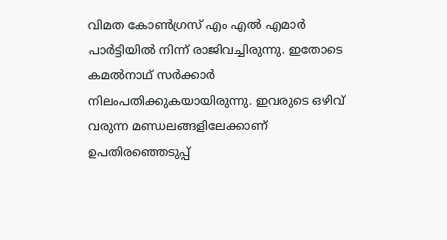വിമത കോൺഗ്രസ് എം എൽ എമാർ പാർട്ടിയിൽ നിന്ന് രാജിവച്ചിരുന്നു. ഇതോടെ കമൽനാഥ് സർക്കാർ നിലംപതിക്കുകയായിരുന്നു. ഇവരുടെ ഒഴിവ് വരുന്ന മണ്ഡലങ്ങളിലേക്കാണ് ഉപതിരഞ്ഞെടുപ്പ്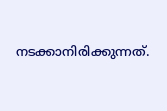നടക്കാനിരിക്കുന്നത്.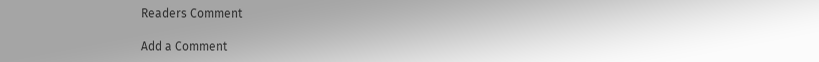Readers Comment

Add a Comment